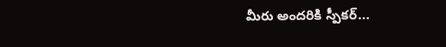మీరు అందరికి స్పీకర్...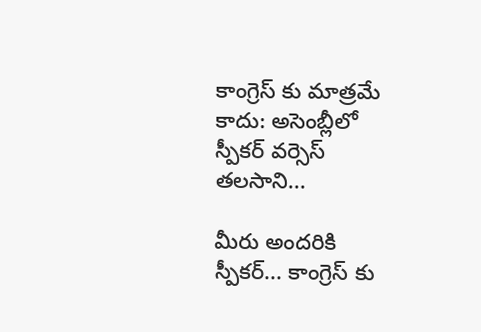కాంగ్రెస్ కు మాత్రమే కాదు: అసెంబ్లీలో స్పీకర్ వర్సెస్ తలసాని...

మీరు అందరికి స్పీకర్... కాంగ్రెస్ కు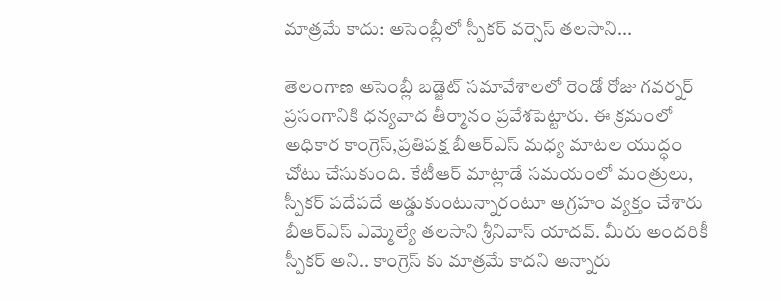మాత్రమే కాదు: అసెంబ్లీలో స్పీకర్ వర్సెస్ తలసాని...

తెలంగాణ అసెంబ్లీ బడ్జెట్ సమావేశాలలో రెండో రోజు గవర్నర్ ప్రసంగానికి ధన్యవాద తీర్మానం ప్రవేశపెట్టారు. ఈ క్రమంలో అధికార కాంగ్రెస్,ప్రతిపక్ష బీఆర్ఎస్ మధ్య మాటల యుద్ధం చోటు చేసుకుంది. కేటీఆర్ మాట్లాడే సమయంలో మంత్రులు, స్పీకర్ పదేపదే అడ్డుకుంటున్నారంటూ ఆగ్రహం వ్యక్తం చేశారు బీఆర్ఎస్ ఎమ్మెల్యే తలసాని శ్రీనివాస్ యాదవ్. మీరు అందరికీ స్పీకర్ అని.. కాంగ్రెస్ కు మాత్రమే కాదని అన్నారు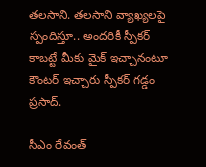తలసాని. తలసాని వ్యాఖ్యలపై స్పందిస్తూ.. అందరికీ స్పీకర్ కాబట్టే మీకు మైక్ ఇచ్చానంటూ కౌంటర్ ఇచ్చారు స్పీకర్ గడ్డం ప్రసాద్.

సీఎం రేవంత్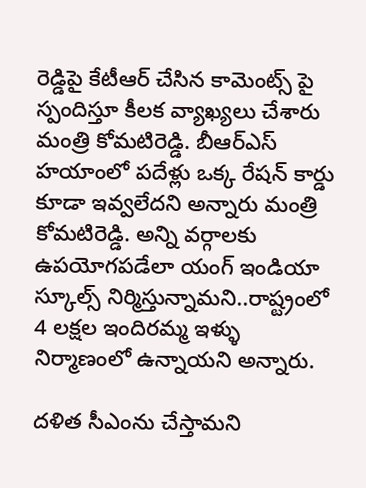రెడ్డిపై కేటీఆర్ చేసిన కామెంట్స్ పై స్పందిస్తూ కీలక వ్యాఖ్యలు చేశారు మంత్రి కోమటిరెడ్డి. బీఆర్ఎస్ హయాంలో పదేళ్లు ఒక్క రేషన్ కార్డు కూడా ఇవ్వలేదని అన్నారు మంత్రి కోమటిరెడ్డి. అన్ని వర్గాలకు ఉపయోగపడేలా యంగ్ ఇండియా స్కూల్స్ నిర్మిస్తున్నామని..రాష్ట్రంలో 4 లక్షల ఇందిరమ్మ ఇళ్ళు నిర్మాణంలో ఉన్నాయని అన్నారు.

దళిత సీఎంను చేస్తామని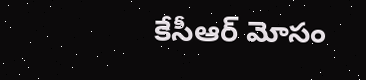కేసీఆర్ మోసం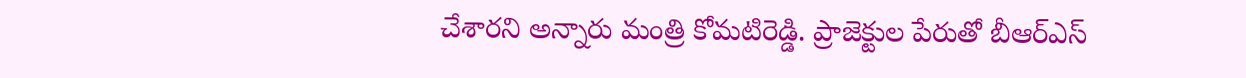చేశారని అన్నారు మంత్రి కోమటిరెడ్డి. ప్రాజెక్టుల పేరుతో బీఆర్ఎస్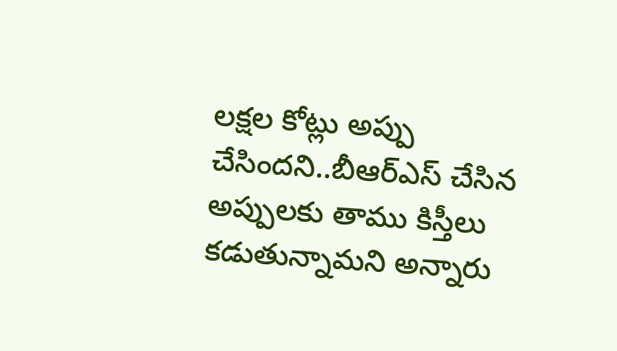లక్షల కోట్లు అప్పు చేసిందని..బీఆర్ఎస్ చేసిన అప్పులకు తాము కిస్తీలు కడుతున్నామని అన్నారు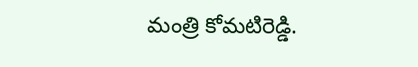మంత్రి కోమటిరెడ్డి.